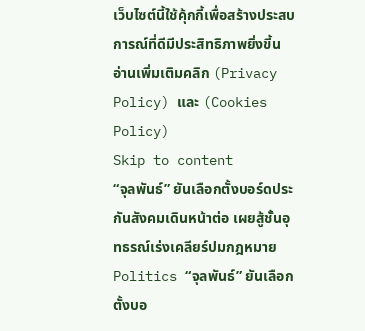เว็บไซต์นี้ใช้คุ้กกี้เพื่อสร้างประสบการณ์ที่ดีมีประสิทธิภาพยิ่งขี้น อ่านเพิ่มเติมคลิก (Privacy Policy) และ (Cookies Policy)
Skip to content
“จุลพันธ์” ยันเลือกตั้งบอร์ดประกันสังคมเดินหน้าต่อ เผยสู้ชั้นอุทธรณ์เร่งเคลียร์ปมกฎหมาย
Politics “จุลพันธ์” ยันเลือกตั้งบอ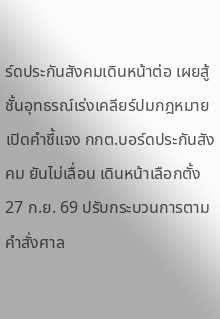ร์ดประกันสังคมเดินหน้าต่อ เผยสู้ชั้นอุทธรณ์เร่งเคลียร์ปมกฎหมาย
เปิดคำชี้แจง กกต.บอร์ดประกันสังคม ยันไม่เลื่อน เดินหน้าเลือกตั้ง 27 ก.ย. 69 ปรับกระบวนการตามคำสั่งศาล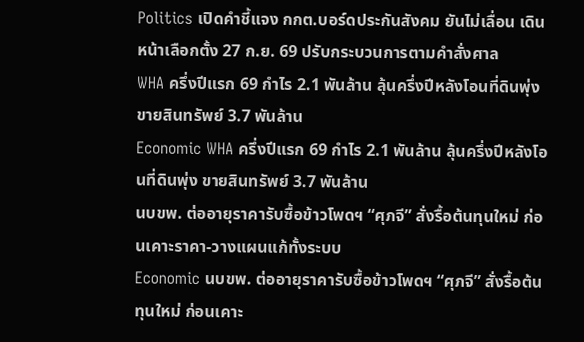Politics เปิดคำชี้แจง กกต.บอร์ดประกันสังคม ยันไม่เลื่อน เดินหน้าเลือกตั้ง 27 ก.ย. 69 ปรับกระบวนการตามคำสั่งศาล
WHA ครึ่งปีแรก 69 กำไร 2.1 พันล้าน ลุ้นครึ่งปีหลังโอนที่ดินพุ่ง ขายสินทรัพย์ 3.7 พันล้าน
Economic WHA ครึ่งปีแรก 69 กำไร 2.1 พันล้าน ลุ้นครึ่งปีหลังโอนที่ดินพุ่ง ขายสินทรัพย์ 3.7 พันล้าน
นบขพ. ต่ออายุราคารับซื้อข้าวโพดฯ “ศุภจี” สั่งรื้อต้นทุนใหม่ ก่อนเคาะราคา-วางแผนแก้ทั้งระบบ
Economic นบขพ. ต่ออายุราคารับซื้อข้าวโพดฯ “ศุภจี” สั่งรื้อต้นทุนใหม่ ก่อนเคาะ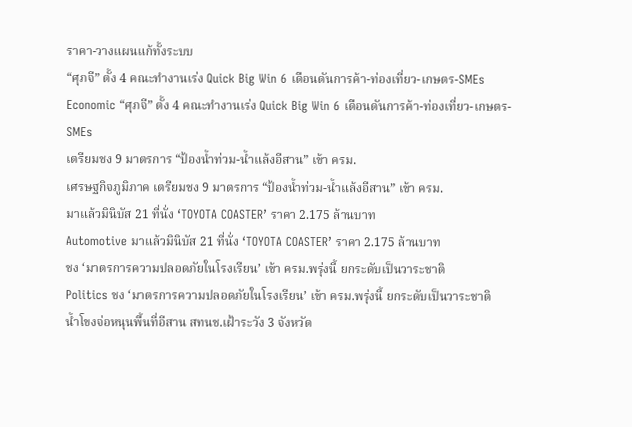ราคา-วางแผนแก้ทั้งระบบ
“ศุภจี” ตั้ง 4 คณะทำงานเร่ง Quick Big Win 6 เดือนดันการค้า-ท่องเที่ยว-เกษตร-SMEs
Economic “ศุภจี” ตั้ง 4 คณะทำงานเร่ง Quick Big Win 6 เดือนดันการค้า-ท่องเที่ยว-เกษตร-SMEs
เตรียมชง 9 มาตรการ “ป้องน้ำท่วม-น้ำแล้งอีสาน” เข้า ครม.
เศรษฐกิจภูมิภาค เตรียมชง 9 มาตรการ “ป้องน้ำท่วม-น้ำแล้งอีสาน” เข้า ครม.
มาแล้วมินิบัส 21 ที่นั่ง ‘TOYOTA COASTER’ ราคา 2.175 ล้านบาท
Automotive มาแล้วมินิบัส 21 ที่นั่ง ‘TOYOTA COASTER’ ราคา 2.175 ล้านบาท
ชง ‘มาตรการความปลอดภัยในโรงเรียน’ เข้า ครม.พรุ่งนี้ ยกระดับเป็นวาระชาติ
Politics ชง ‘มาตรการความปลอดภัยในโรงเรียน’ เข้า ครม.พรุ่งนี้ ยกระดับเป็นวาระชาติ
น้ำโขงจ่อหนุนพื้นที่อีสาน สทนช.เฝ้าระวัง 3 จังหวัด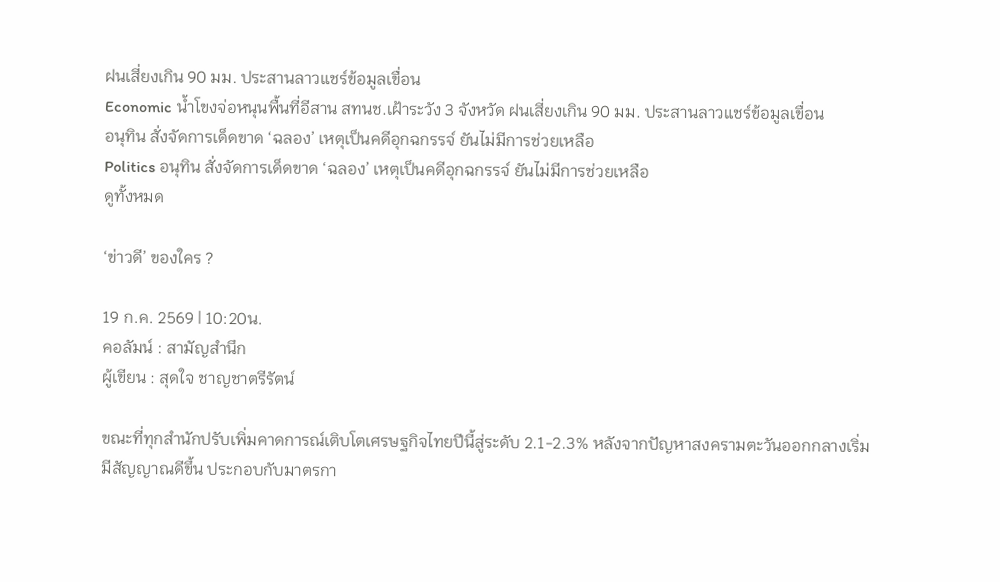ฝนเสี่ยงเกิน 90 มม. ประสานลาวแชร์ข้อมูลเขื่อน
Economic น้ำโขงจ่อหนุนพื้นที่อีสาน สทนช.เฝ้าระวัง 3 จังหวัด ฝนเสี่ยงเกิน 90 มม. ประสานลาวแชร์ข้อมูลเขื่อน
อนุทิน สั่งจัดการเด็ดขาด ‘ฉลอง’ เหตุเป็นคดีอุกฉกรรจ์ ยันไม่มีการช่วยเหลือ
Politics อนุทิน สั่งจัดการเด็ดขาด ‘ฉลอง’ เหตุเป็นคดีอุกฉกรรจ์ ยันไม่มีการช่วยเหลือ
ดูทั้งหมด

‘ข่าวดี’ ของใคร ?

19 ก.ค. 2569 | 10:20น.
คอลัมน์ : สามัญสำนึก
ผู้เขียน : สุดใจ ชาญชาตรีรัตน์

ขณะที่ทุกสำนักปรับเพิ่มคาดการณ์เติบโตเศรษฐกิจไทยปีนี้สู่ระดับ 2.1-2.3% หลังจากปัญหาสงครามตะวันออกกลางเริ่มมีสัญญาณดีขึ้น ประกอบกับมาตรกา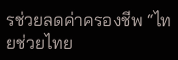รช่วยลดค่าครองชีพ “ไทยช่วยไทย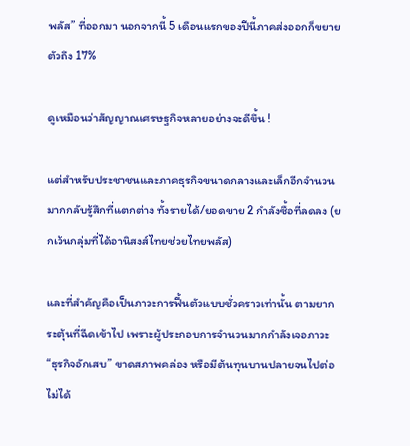พลัส” ที่ออกมา นอกจากนี้ 5 เดือนแรกของปีนี้ภาคส่งออกก็ขยายตัวถึง 17%

ดูเหมือนว่าสัญญาณเศรษฐกิจหลายอย่างจะดีขึ้น !

แต่สำหรับประชาชนและภาคธุรกิจขนาดกลางและเล็กอีกจำนวนมากกลับรู้สึกที่แตกต่าง ทั้งรายได้/ยอดขาย 2 กำลังซื้อที่ลดลง (ยกเว้นกลุ่มที่ได้อานิสงส์ไทยช่วยไทยพลัส)

และที่สำคัญคือเป็นภาวะการฟื้นตัวแบบชั่วคราวเท่านั้น ตามยากระตุ้นที่ฉีดเข้าไป เพราะผู้ประกอบการจำนวนมากกำลังเจอภาวะ “ธุรกิจอักเสบ” ขาดสภาพคล่อง หรือมีต้นทุนบานปลายจนไปต่อไม่ได้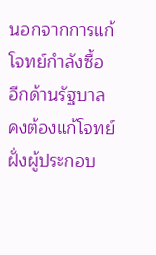นอกจากการแก้โจทย์กำลังซื้อ อีกด้านรัฐบาลคงต้องแก้โจทย์ฝั่งผู้ประกอบ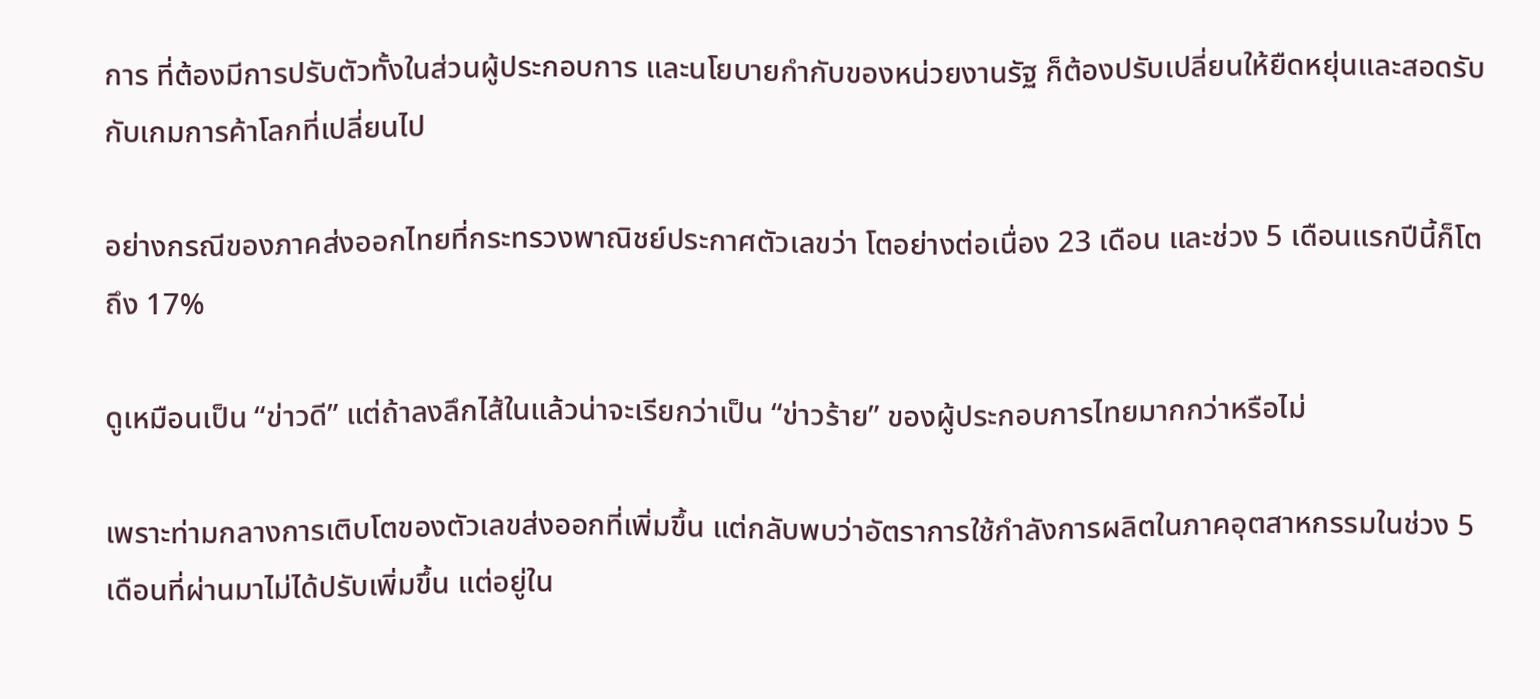การ ที่ต้องมีการปรับตัวทั้งในส่วนผู้ประกอบการ และนโยบายกำกับของหน่วยงานรัฐ ก็ต้องปรับเปลี่ยนให้ยืดหยุ่นและสอดรับกับเกมการค้าโลกที่เปลี่ยนไป

อย่างกรณีของภาคส่งออกไทยที่กระทรวงพาณิชย์ประกาศตัวเลขว่า โตอย่างต่อเนื่อง 23 เดือน และช่วง 5 เดือนแรกปีนี้ก็โตถึง 17%

ดูเหมือนเป็น “ข่าวดี” แต่ถ้าลงลึกไส้ในแล้วน่าจะเรียกว่าเป็น “ข่าวร้าย” ของผู้ประกอบการไทยมากกว่าหรือไม่

เพราะท่ามกลางการเติบโตของตัวเลขส่งออกที่เพิ่มขึ้น แต่กลับพบว่าอัตราการใช้กำลังการผลิตในภาคอุตสาหกรรมในช่วง 5 เดือนที่ผ่านมาไม่ได้ปรับเพิ่มขึ้น แต่อยู่ใน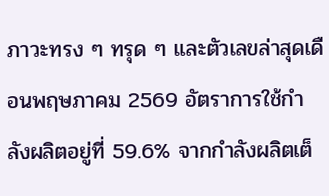ภาวะทรง ๆ ทรุด ๆ และตัวเลขล่าสุดเดือนพฤษภาคม 2569 อัตราการใช้กำลังผลิตอยู่ที่ 59.6% จากกำลังผลิตเต็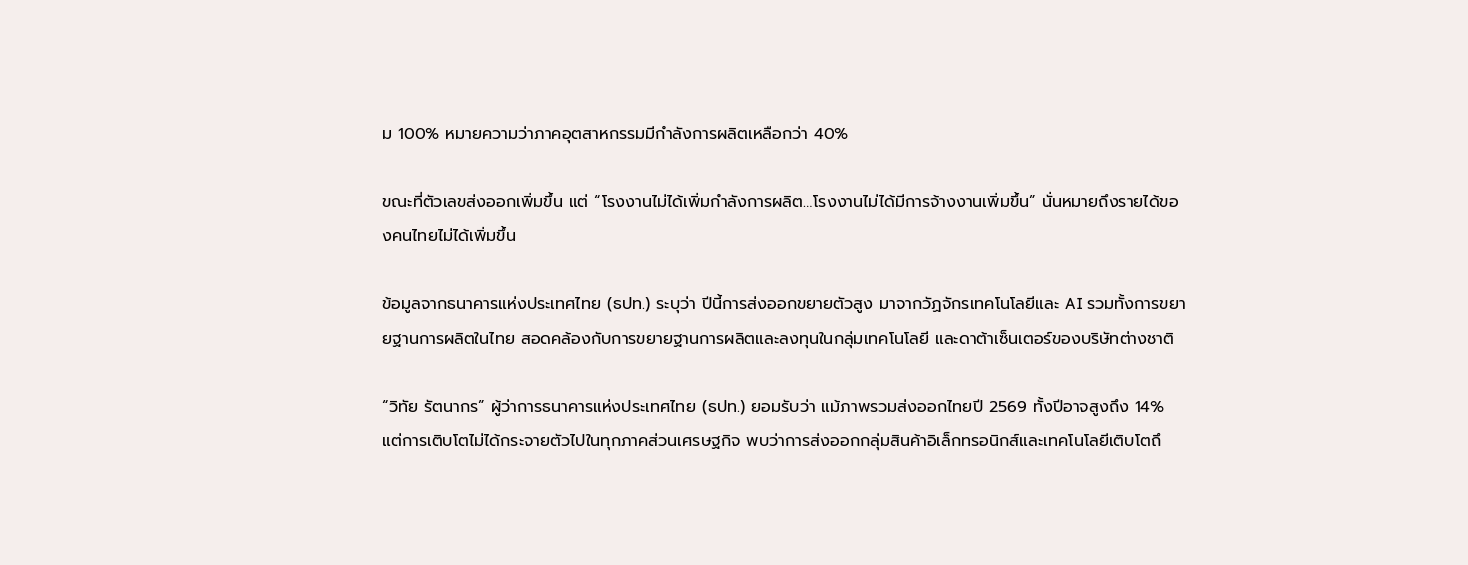ม 100% หมายความว่าภาคอุตสาหกรรมมีกำลังการผลิตเหลือกว่า 40%

ขณะที่ตัวเลขส่งออกเพิ่มขึ้น แต่ “โรงงานไม่ได้เพิ่มกำลังการผลิต…โรงงานไม่ได้มีการจ้างงานเพิ่มขึ้น” นั่นหมายถึงรายได้ของคนไทยไม่ได้เพิ่มขึ้น

ข้อมูลจากธนาคารแห่งประเทศไทย (ธปท.) ระบุว่า ปีนี้การส่งออกขยายตัวสูง มาจากวัฏจักรเทคโนโลยีและ AI รวมทั้งการขยายฐานการผลิตในไทย สอดคล้องกับการขยายฐานการผลิตและลงทุนในกลุ่มเทคโนโลยี และดาต้าเซ็นเตอร์ของบริษัทต่างชาติ

“วิทัย รัตนากร” ผู้ว่าการธนาคารแห่งประเทศไทย (ธปท.) ยอมรับว่า แม้ภาพรวมส่งออกไทยปี 2569 ทั้งปีอาจสูงถึง 14% แต่การเติบโตไม่ได้กระจายตัวไปในทุกภาคส่วนเศรษฐกิจ พบว่าการส่งออกกลุ่มสินค้าอิเล็กทรอนิกส์และเทคโนโลยีเติบโตถึ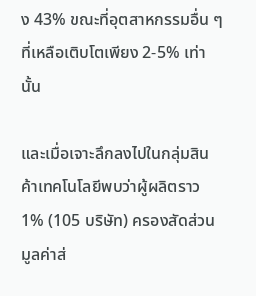ง 43% ขณะที่อุตสาหกรรมอื่น ๆ ที่เหลือเติบโตเพียง 2-5% เท่านั้น

และเมื่อเจาะลึกลงไปในกลุ่มสินค้าเทคโนโลยีพบว่าผู้ผลิตราว 1% (105 บริษัท) ครองสัดส่วนมูลค่าส่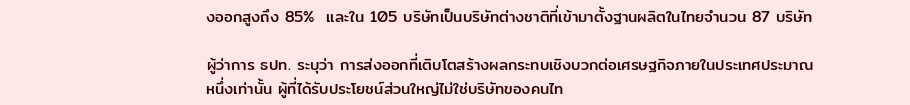งออกสูงถึง 85%  และใน 105 บริษัทเป็นบริษัทต่างชาติที่เข้ามาตั้งฐานผลิตในไทยจำนวน 87 บริษัท

ผู้ว่าการ ธปท. ระบุว่า การส่งออกที่เติบโตสร้างผลกระทบเชิงบวกต่อเศรษฐกิจภายในประเทศประมาณหนึ่งเท่านั้น ผู้ที่ได้รับประโยชน์ส่วนใหญ่ไม่ใช่บริษัทของคนไท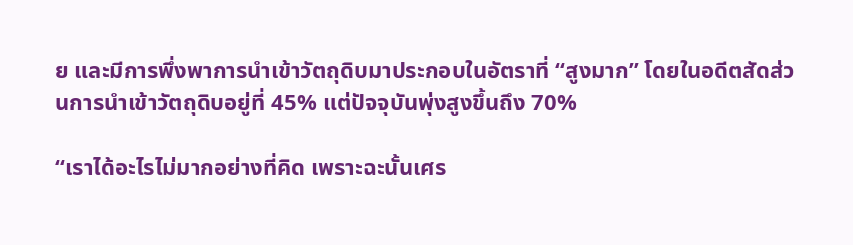ย และมีการพึ่งพาการนำเข้าวัตถุดิบมาประกอบในอัตราที่ “สูงมาก” โดยในอดีตสัดส่วนการนำเข้าวัตถุดิบอยู่ที่ 45% แต่ปัจจุบันพุ่งสูงขึ้นถึง 70%

“เราได้อะไรไม่มากอย่างที่คิด เพราะฉะนั้นเศร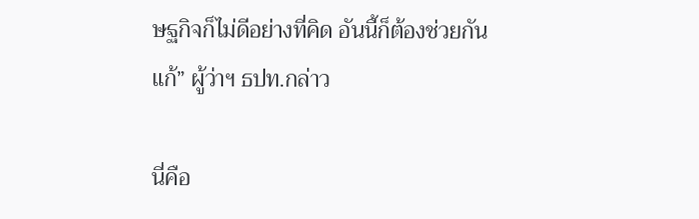ษฐกิจก็ไม่ดีอย่างที่คิด อันนี้ก็ต้องช่วยกันแก้” ผู้ว่าฯ ธปท.กล่าว

นี่คือ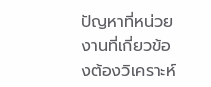ปัญหาที่หน่วยงานที่เกี่ยวข้องต้องวิเคราะห์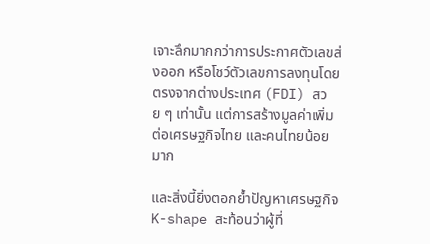เจาะลึกมากกว่าการประกาศตัวเลขส่งออก หรือโชว์ตัวเลขการลงทุนโดยตรงจากต่างประเทศ (FDI) สวย ๆ เท่านั้น แต่การสร้างมูลค่าเพิ่มต่อเศรษฐกิจไทย และคนไทยน้อยมาก

และสิ่งนี้ยิ่งตอกย้ำปัญหาเศรษฐกิจ K-shape สะท้อนว่าผู้ที่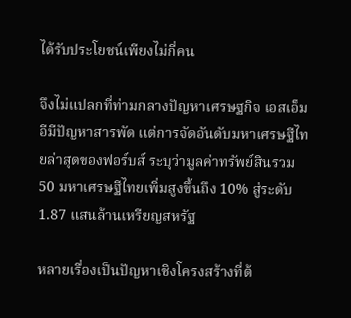ได้รับประโยชน์เพียงไม่กี่คน

จึงไม่แปลกที่ท่ามกลางปัญหาเศรษฐกิจ เอสเอ็มอีมีปัญหาสารพัด แต่การจัดอันดับมหาเศรษฐีไทยล่าสุดของฟอร์บส์ ระบุว่ามูลค่าทรัพย์สินรวม 50 มหาเศรษฐีไทยเพิ่มสูงขึ้นถึง 10% สู่ระดับ 1.87 แสนล้านเหรียญสหรัฐ

หลายเรื่องเป็นปัญหาเชิงโครงสร้างที่ต้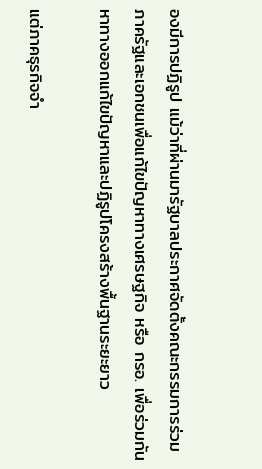องมีการปฏิรูป แม้ว่าที่ผ่านมารัฐบาลประกาศจัดตั้งคณะกรรมการร่วมภาครัฐและเอกชนเพื่อแก้ไขปัญหาทางเศรษฐกิจ หรือ กรอ. เพื่อร่วมกันหาทางออกแก้ไขปัญหาและปฏิรูปโครงสร้างพื้นฐานระยะยาว

แต่ภาคธุรกิจจำ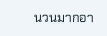นวนมากอา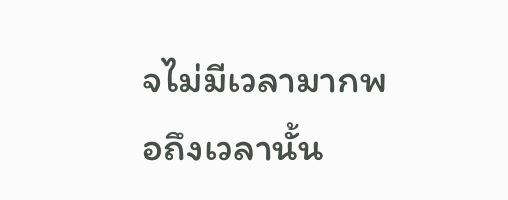จไม่มีเวลามากพอถึงเวลานั้น